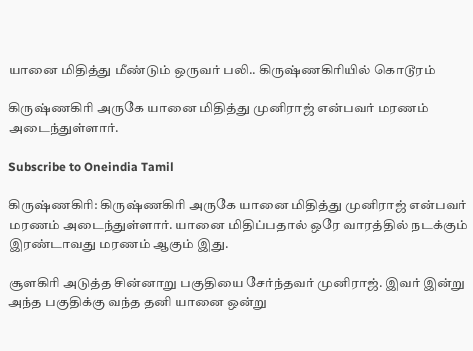யானை மிதித்து மீண்டும் ஒருவர் பலி.. கிருஷ்ணகிரியில் கொடூரம்

கிருஷ்ணகிரி அருகே யானை மிதித்து முனிராஜ் என்பவர் மரணம் அடைந்துள்ளார்.

Subscribe to Oneindia Tamil

கிருஷ்ணகிரி: கிருஷ்ணகிரி அருகே யானை மிதித்து முனிராஜ் என்பவர் மரணம் அடைந்துள்ளார். யானை மிதிப்பதால் ஒரே வாரத்தில் நடக்கும் இரண்டாவது மரணம் ஆகும் இது.

சூளகிரி அடுத்த சின்னாறு பகுதியை சேர்ந்தவர் முனிராஜ். இவர் இன்று அந்த பகுதிக்கு வந்த தனி யானை ஒன்று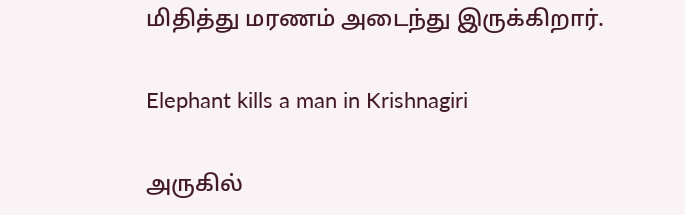மிதித்து மரணம் அடைந்து இருக்கிறார்.

Elephant kills a man in Krishnagiri

அருகில்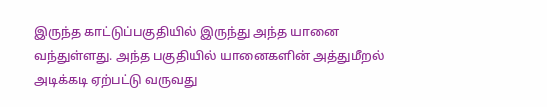இருந்த காட்டுப்பகுதியில் இருந்து அந்த யானை வந்துள்ளது. அந்த பகுதியில் யானைகளின் அத்துமீறல் அடிக்கடி ஏற்பட்டு வருவது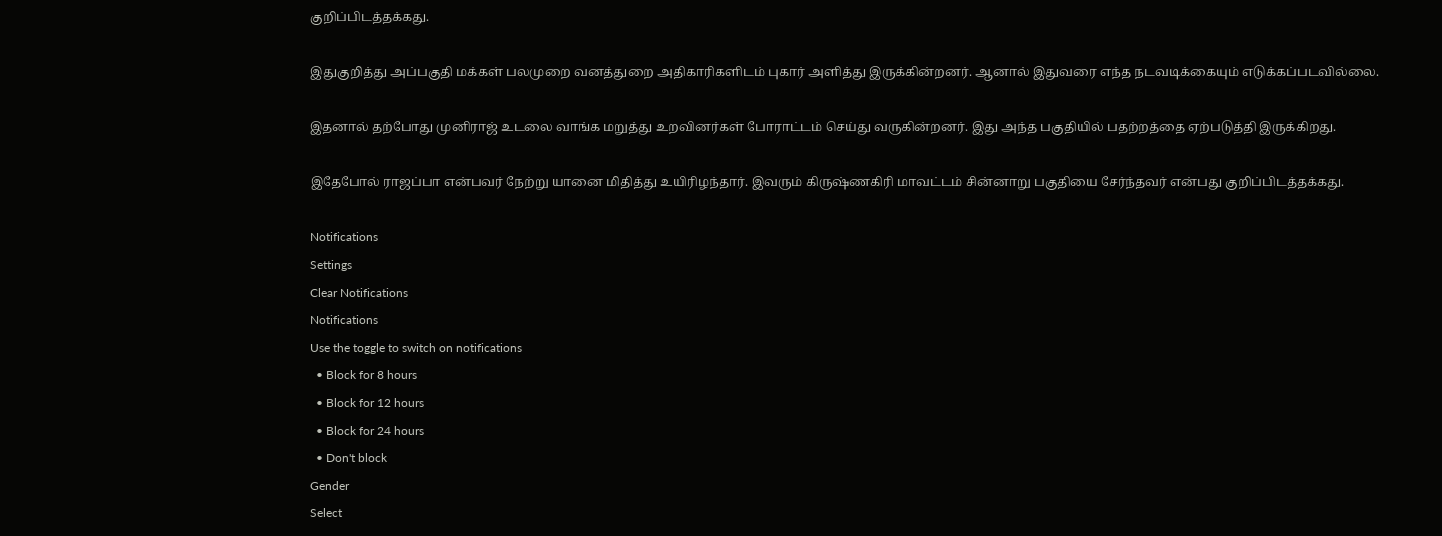குறிப்பிடத்தக்கது.

இதுகுறித்து அப்பகுதி மக்கள் பலமுறை வனத்துறை அதிகாரிகளிடம் புகார் அளித்து இருக்கின்றனர். ஆனால் இதுவரை எந்த நடவடிக்கையும் எடுக்கப்படவில்லை.

இதனால் தற்போது முனிராஜ் உடலை வாங்க மறுத்து உறவினர்கள் போராட்டம் செய்து வருகின்றனர். இது அந்த பகுதியில் பதற்றத்தை ஏற்படுத்தி இருக்கிறது.

இதேபோல் ராஜப்பா என்பவர் நேற்று யானை மிதித்து உயிரிழந்தார். இவரும் கிருஷ்ணகிரி மாவட்டம் சின்னாறு பகுதியை சேர்ந்தவர் என்பது குறிப்பிடத்தக்கது.

Notifications
Settings
Clear Notifications
Notifications
Use the toggle to switch on notifications
  • Block for 8 hours
  • Block for 12 hours
  • Block for 24 hours
  • Don't block
Gender
Select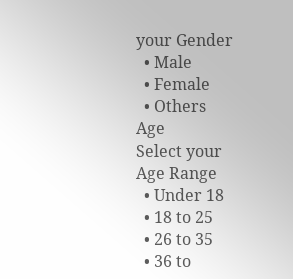your Gender
  • Male
  • Female
  • Others
Age
Select your Age Range
  • Under 18
  • 18 to 25
  • 26 to 35
  • 36 to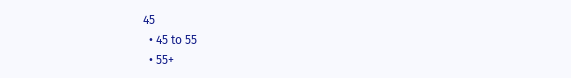45
  • 45 to 55
  • 55+